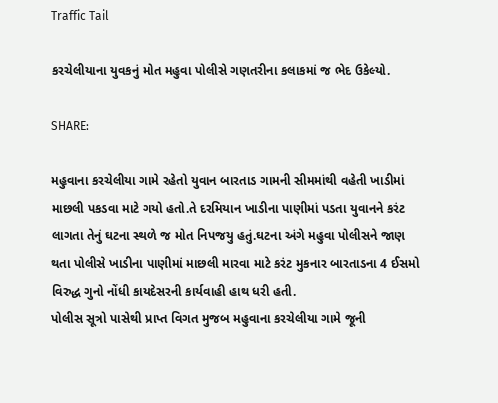Traffic Tail

કરચેલીયાના યુવકનું મોત મહુવા પોલીસે ગણતરીના કલાકમાં જ ભેદ ઉકેલ્યો.

SHARE:

મહુવાના કરચેલીયા ગામે રહેતો યુવાન બારતાડ ગામની સીમમાંથી વહેતી ખાડીમાં માછલી પકડવા માટે ગયો હતો.તે દરમિયાન ખાડીના પાણીમાં પડતા યુવાનને કરંટ લાગતા તેનું ઘટના સ્થળે જ મોત નિપજયુ હતું.ઘટના અંગે મહુવા પોલીસને જાણ થતા પોલીસે ખાડીના પાણીમાં માછલી મારવા માટે કરંટ મુકનાર બારતાડના 4 ઈસમો વિરુદ્ધ ગુનો નોંધી કાયદેસરની કાર્યવાહી હાથ ધરી હતી.
પોલીસ સૂત્રો પાસેથી પ્રાપ્ત વિગત મુજબ મહુવાના કરચેલીયા ગામે જૂની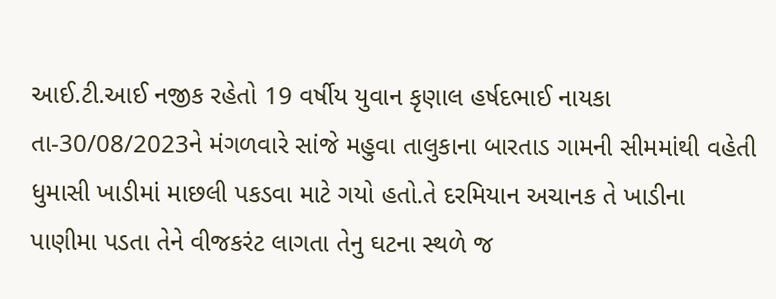આઈ.ટી.આઈ નજીક રહેતો 19 વર્ષીય યુવાન કૃણાલ હર્ષદભાઈ નાયકા તા-30/08/2023ને મંગળવારે સાંજે મહુવા તાલુકાના બારતાડ ગામની સીમમાંથી વહેતી ધુમાસી ખાડીમાં માછલી પકડવા માટે ગયો હતો.તે દરમિયાન અચાનક તે ખાડીના પાણીમા પડતા તેને વીજકરંટ લાગતા તેનુ ઘટના સ્થળે જ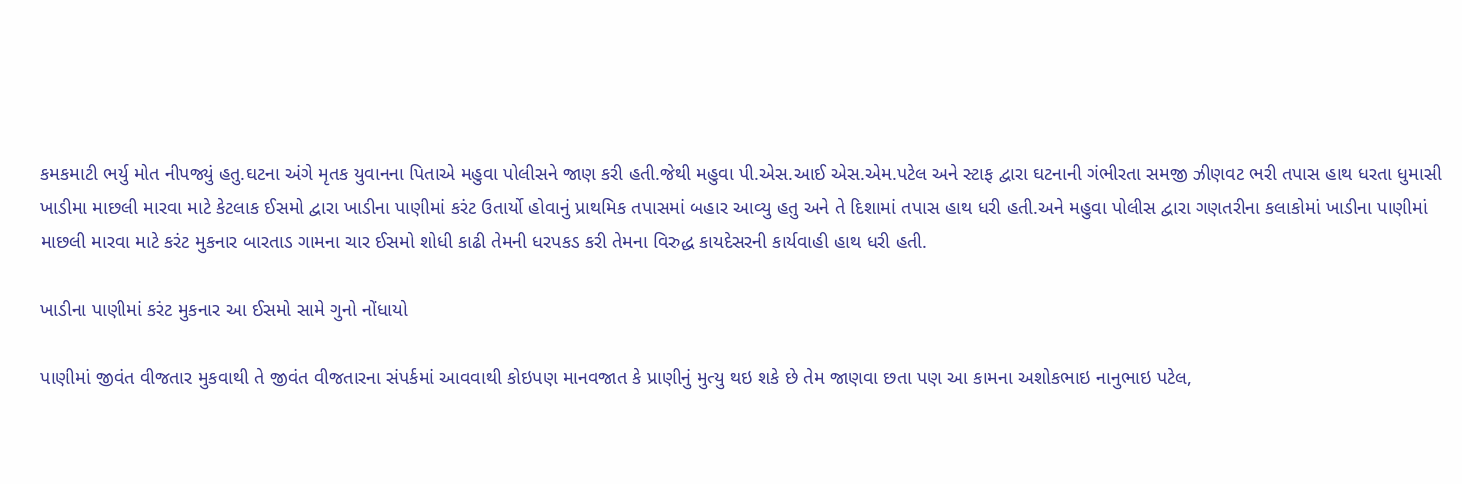કમકમાટી ભર્યુ મોત નીપજ્યું હતુ.ઘટના અંગે મૃતક યુવાનના પિતાએ મહુવા પોલીસને જાણ કરી હતી.જેથી મહુવા પી.એસ.આઈ એસ.એમ.પટેલ અને સ્ટાફ દ્વારા ઘટનાની ગંભીરતા સમજી ઝીણવટ ભરી તપાસ હાથ ધરતા ધુમાસી ખાડીમા માછલી મારવા માટે કેટલાક ઈસમો દ્વારા ખાડીના પાણીમાં કરંટ ઉતાર્યો હોવાનું પ્રાથમિક તપાસમાં બહાર આવ્યુ હતુ અને તે દિશામાં તપાસ હાથ ધરી હતી.અને મહુવા પોલીસ દ્વારા ગણતરીના કલાકોમાં ખાડીના પાણીમાં માછલી મારવા માટે કરંટ મુકનાર બારતાડ ગામના ચાર ઈસમો શોધી કાઢી તેમની ધરપકડ કરી તેમના વિરુદ્ધ કાયદેસરની કાર્યવાહી હાથ ધરી હતી.

ખાડીના પાણીમાં કરંટ મુકનાર આ ઈસમો સામે ગુનો નોંધાયો

પાણીમાં જીવંત વીજતાર મુકવાથી તે જીવંત વીજતારના સંપર્કમાં આવવાથી કોઇપણ માનવજાત કે પ્રાણીનું મુત્યુ થઇ શકે છે તેમ જાણવા છતા પણ આ કામના અશોકભાઇ નાનુભાઇ પટેલ,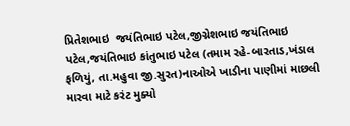પ્રિતેશભાઇ  જયંતિભાઇ પટેલ,જીગ્નેશભાઇ જયંતિભાઇ પટેલ,જયંતિભાઇ કાંતુભાઇ પટેલ (તમામ રહે-બારતાડ,ખંડાલ ફળિયું, તા.મહુવા જી.સુરત)નાઓએ ખાડીના પાણીમાં માછલી મારવા માટે કરંટ મુક્યો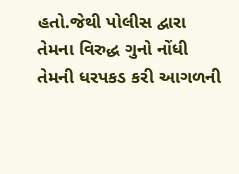હતો.જેથી પોલીસ દ્વારા તેમના વિરુદ્ધ ગુનો નોંધી તેમની ધરપકડ કરી આગળની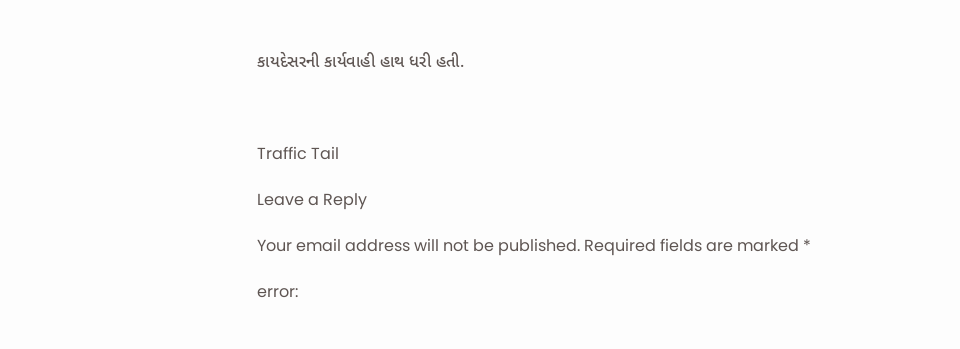કાયદેસરની કાર્યવાહી હાથ ધરી હતી.



Traffic Tail

Leave a Reply

Your email address will not be published. Required fields are marked *

error: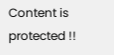Content is protected !!